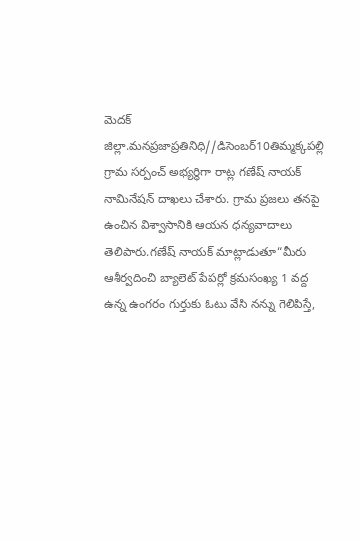మెదక్ జిల్లా.మనప్రజాప్రతినిధి//డిసెంబర్10తిమ్మక్కపల్లి గ్రామ సర్పంచ్ అభ్యర్థిగా రాట్ల గణేష్ నాయక్ నామినేషన్ దాఖలు చేశారు. గ్రామ ప్రజలు తనపై ఉంచిన విశ్వాసానికి ఆయన ధన్యవాదాలు తెలిపారు.గణేష్ నాయక్ మాట్లాడుతూ“మీరు ఆశీర్వదించి బ్యాలెట్ పేపర్లో క్రమసంఖ్య 1 వద్ద ఉన్న ఉంగరం గుర్తుకు ఓటు వేసి నన్ను గెలిపిస్తే,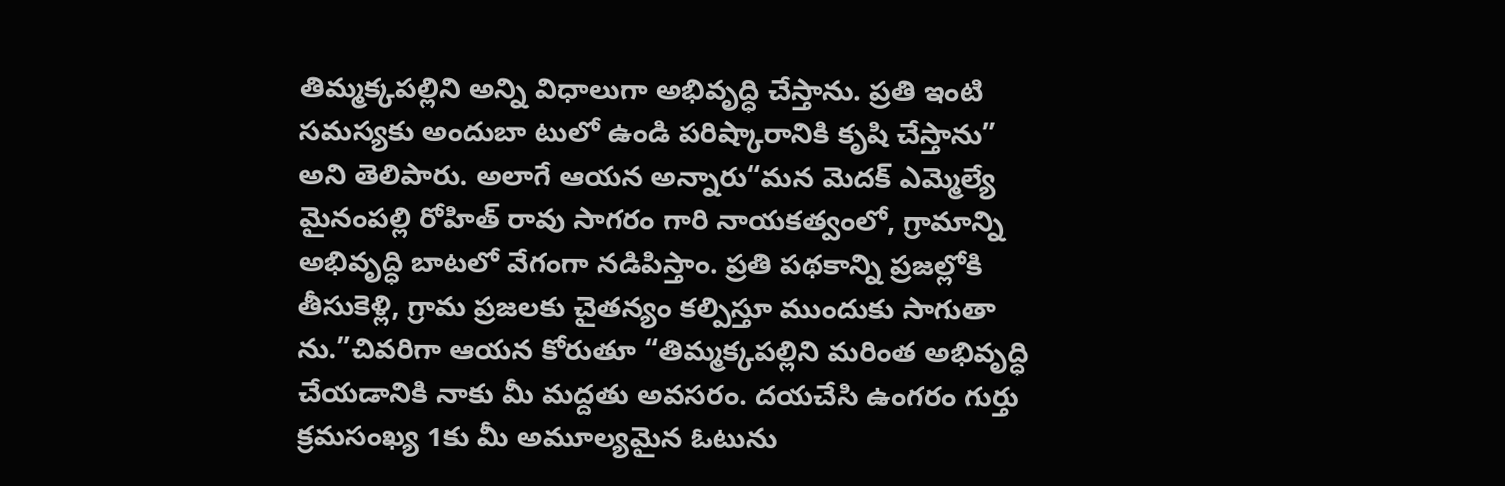తిమ్మక్కపల్లిని అన్ని విధాలుగా అభివృద్ధి చేస్తాను. ప్రతి ఇంటి సమస్యకు అందుబా టులో ఉండి పరిష్కారానికి కృషి చేస్తాను” అని తెలిపారు. అలాగే ఆయన అన్నారు“మన మెదక్ ఎమ్మెల్యే మైనంపల్లి రోహిత్ రావు సాగరం గారి నాయకత్వంలో, గ్రామాన్ని అభివృద్ధి బాటలో వేగంగా నడిపిస్తాం. ప్రతి పథకాన్ని ప్రజల్లోకి తీసుకెళ్లి, గ్రామ ప్రజలకు చైతన్యం కల్పిస్తూ ముందుకు సాగుతా ను.”చివరిగా ఆయన కోరుతూ “తిమ్మక్కపల్లిని మరింత అభివృద్ధి చేయడానికి నాకు మీ మద్దతు అవసరం. దయచేసి ఉంగరం గుర్తు క్రమసంఖ్య 1కు మీ అమూల్యమైన ఓటును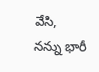వేసి, నన్ను భారీ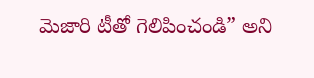మెజారి టీతో గెలిపించండి” అని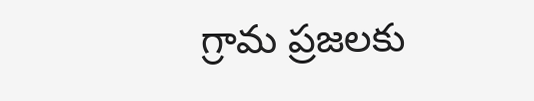గ్రామ ప్రజలకు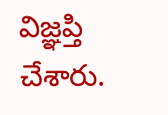విజ్ఞప్తి చేశారు.